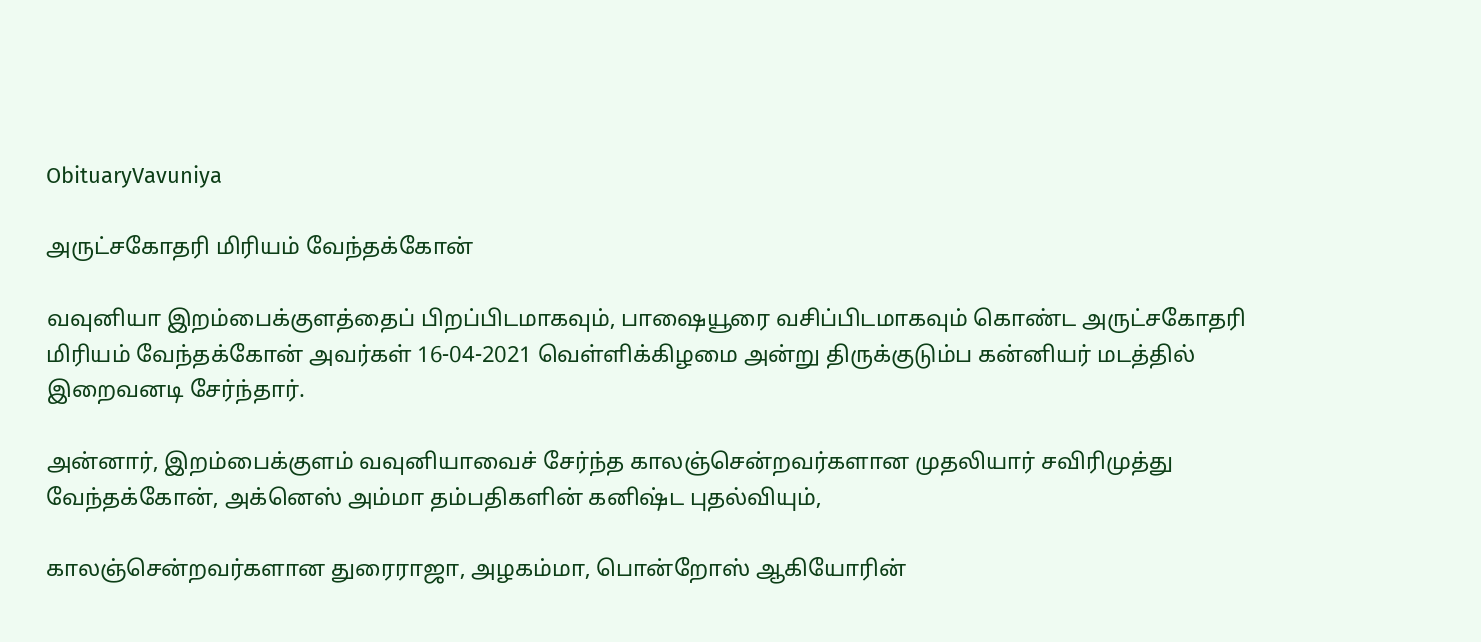ObituaryVavuniya

அருட்சகோதரி மிரியம் வேந்தக்கோன்

வவுனியா இறம்பைக்குளத்தைப் பிறப்பிடமாகவும், பாஷையூரை வசிப்பிடமாகவும் கொண்ட அருட்சகோதரி மிரியம் வேந்தக்கோன் அவர்கள் 16-04-2021 வெள்ளிக்கிழமை அன்று திருக்குடும்ப கன்னியர் மடத்தில் இறைவனடி சேர்ந்தார்.

அன்னார், இறம்பைக்குளம் வவுனியாவைச் சேர்ந்த காலஞ்சென்றவர்களான முதலியார் சவிரிமுத்து வேந்தக்கோன், அக்னெஸ் அம்மா தம்பதிகளின் கனிஷ்ட புதல்வியும்,

காலஞ்சென்றவர்களான துரைராஜா, அழகம்மா, பொன்றோஸ் ஆகியோரின்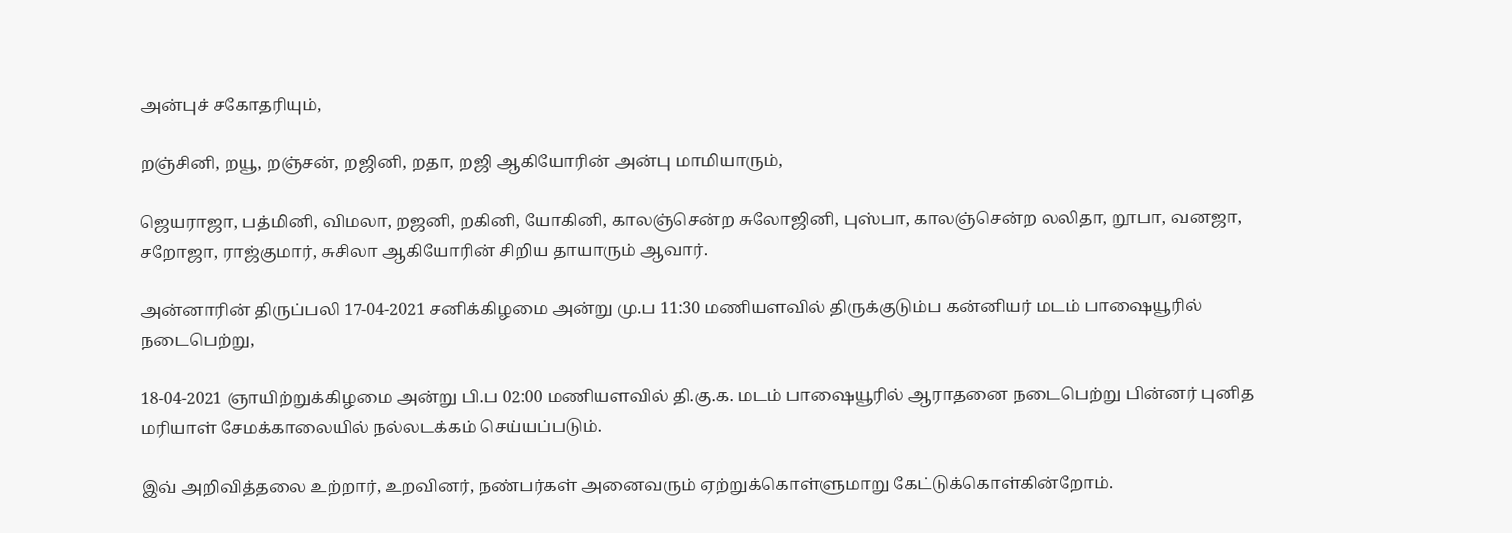அன்புச் சகோதரியும்,

றஞ்சினி, றயூ, றஞ்சன், றஜினி, றதா, றஜி ஆகியோரின் அன்பு மாமியாரும்,

ஜெயராஜா, பத்மினி, விமலா, றஜனி, றகினி, யோகினி, காலஞ்சென்ற சுலோஜினி, புஸ்பா, காலஞ்சென்ற லலிதா, றூபா, வனஜா, சறோஜா, ராஜ்குமார், சுசிலா ஆகியோரின் சிறிய தாயாரும் ஆவார்.

அன்னாரின் திருப்பலி 17-04-2021 சனிக்கிழமை அன்று மு.ப 11:30 மணியளவில் திருக்குடும்ப கன்னியர் மடம் பாஷையூரில் நடைபெற்று,

18-04-2021 ஞாயிற்றுக்கிழமை அன்று பி.ப 02:00 மணியளவில் தி.கு.க. மடம் பாஷையூரில் ஆராதனை நடைபெற்று பின்னர் புனித மரியாள் சேமக்காலையில் நல்லடக்கம் செய்யப்படும்.

இவ் அறிவித்தலை உற்றார், உறவினர், நண்பர்கள் அனைவரும் ஏற்றுக்கொள்ளுமாறு கேட்டுக்கொள்கின்றோம்.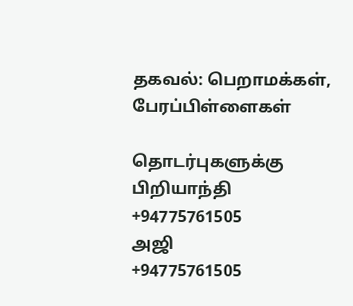தகவல்: பெறாமக்கள், பேரப்பிள்ளைகள்

தொடர்புகளுக்கு
பிறியாந்தி
+94775761505
அஜி
+94775761505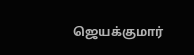ஜெயக்குமார்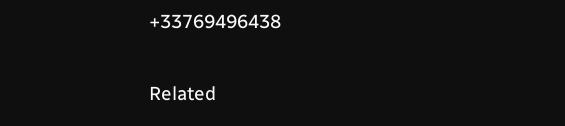+33769496438

Related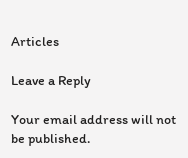Articles

Leave a Reply

Your email address will not be published.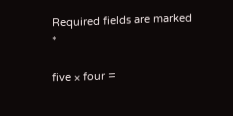Required fields are marked *

five × four =